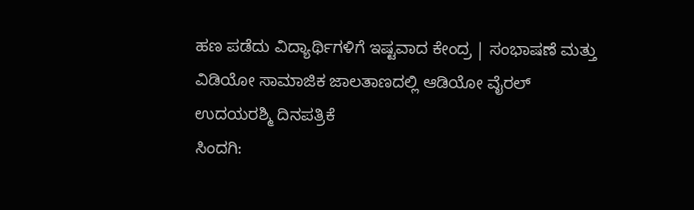ಹಣ ಪಡೆದು ವಿದ್ಯಾರ್ಥಿಗಳಿಗೆ ಇಷ್ಟವಾದ ಕೇಂದ್ರ | ಸಂಭಾಷಣೆ ಮತ್ತು ವಿಡಿಯೋ ಸಾಮಾಜಿಕ ಜಾಲತಾಣದಲ್ಲಿ ಆಡಿಯೋ ವೈರಲ್
ಉದಯರಶ್ಮಿ ದಿನಪತ್ರಿಕೆ
ಸಿಂದಗಿ: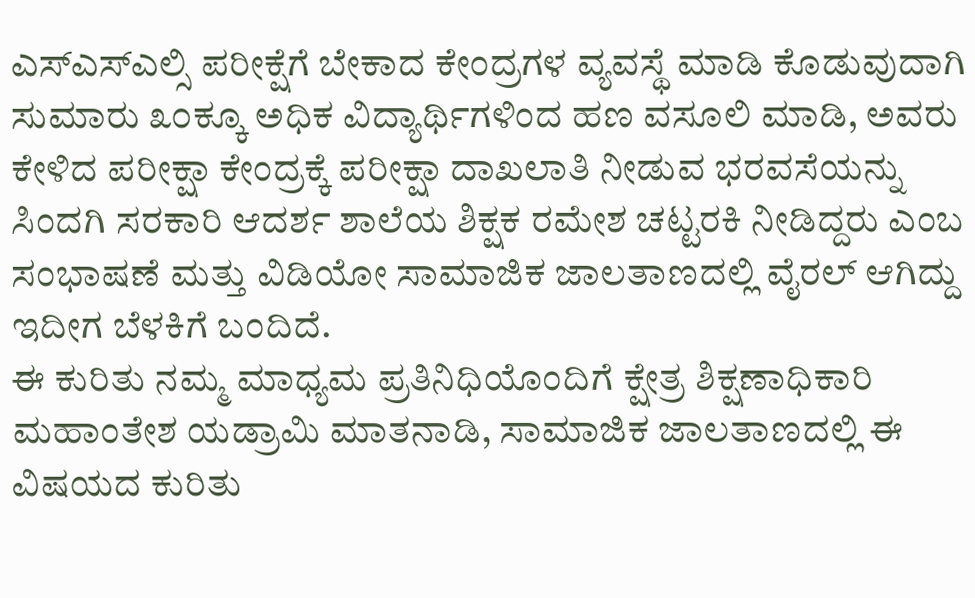ಎಸ್ಎಸ್ಎಲ್ಸಿ ಪರೀಕ್ಷೆಗೆ ಬೇಕಾದ ಕೇಂದ್ರಗಳ ವ್ಯವಸ್ಥೆ ಮಾಡಿ ಕೊಡುವುದಾಗಿ ಸುಮಾರು ೩೦ಕ್ಕೂ ಅಧಿಕ ವಿದ್ಯಾರ್ಥಿಗಳಿಂದ ಹಣ ವಸೂಲಿ ಮಾಡಿ, ಅವರು ಕೇಳಿದ ಪರೀಕ್ಷಾ ಕೇಂದ್ರಕ್ಕೆ ಪರೀಕ್ಷಾ ದಾಖಲಾತಿ ನೀಡುವ ಭರವಸೆಯನ್ನು ಸಿಂದಗಿ ಸರಕಾರಿ ಆದರ್ಶ ಶಾಲೆಯ ಶಿಕ್ಷಕ ರಮೇಶ ಚಟ್ಟರಕಿ ನೀಡಿದ್ದರು ಎಂಬ ಸಂಭಾಷಣೆ ಮತ್ತು ವಿಡಿಯೋ ಸಾಮಾಜಿಕ ಜಾಲತಾಣದಲ್ಲಿ ವೈರಲ್ ಆಗಿದ್ದು ಇದೀಗ ಬೆಳಕಿಗೆ ಬಂದಿದೆ.
ಈ ಕುರಿತು ನಮ್ಮ ಮಾಧ್ಯಮ ಪ್ರತಿನಿಧಿಯೊಂದಿಗೆ ಕ್ಷೇತ್ರ ಶಿಕ್ಷಣಾಧಿಕಾರಿ ಮಹಾಂತೇಶ ಯಡ್ರಾಮಿ ಮಾತನಾಡಿ, ಸಾಮಾಜಿಕ ಜಾಲತಾಣದಲ್ಲಿ ಈ ವಿಷಯದ ಕುರಿತು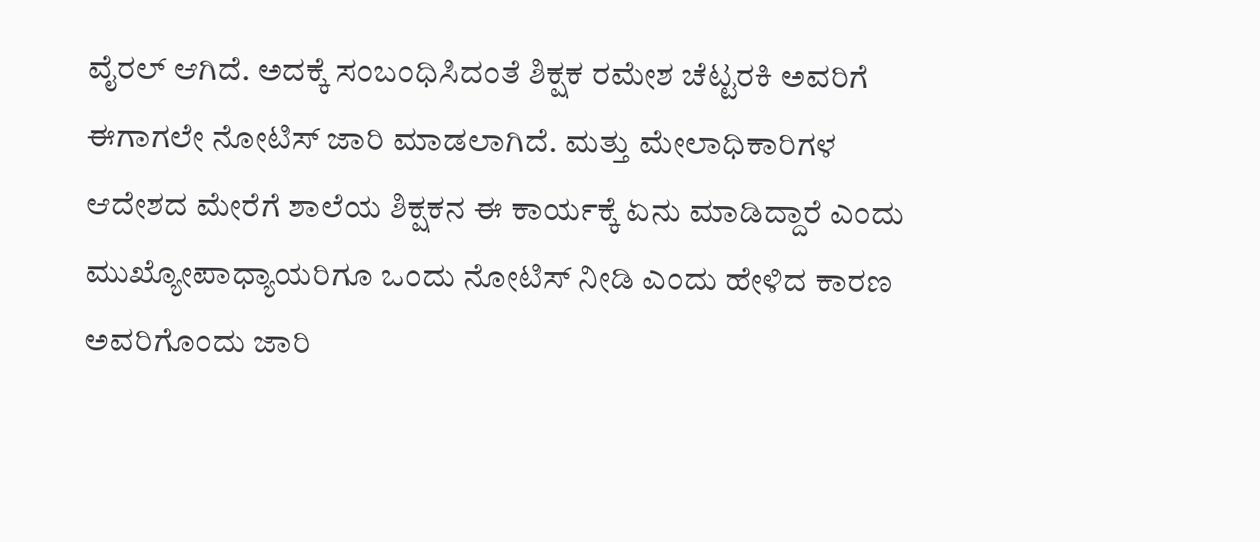ವೈರಲ್ ಆಗಿದೆ. ಅದಕ್ಕೆ ಸಂಬಂಧಿಸಿದಂತೆ ಶಿಕ್ಷಕ ರಮೇಶ ಚೆಟ್ಟರಕಿ ಅವರಿಗೆ ಈಗಾಗಲೇ ನೋಟಿಸ್ ಜಾರಿ ಮಾಡಲಾಗಿದೆ. ಮತ್ತು ಮೇಲಾಧಿಕಾರಿಗಳ ಆದೇಶದ ಮೇರೆಗೆ ಶಾಲೆಯ ಶಿಕ್ಷಕನ ಈ ಕಾರ್ಯಕ್ಕೆ ಏನು ಮಾಡಿದ್ದಾರೆ ಎಂದು ಮುಖ್ಯೋಪಾಧ್ಯಾಯರಿಗೂ ಒಂದು ನೋಟಿಸ್ ನೀಡಿ ಎಂದು ಹೇಳಿದ ಕಾರಣ ಅವರಿಗೊಂದು ಜಾರಿ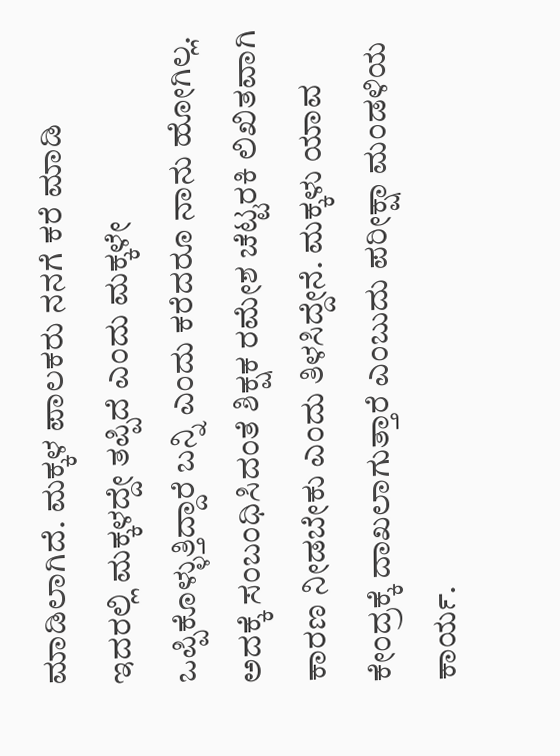ಮಾಡಿಲಾಗಿದೆ. ಮಕ್ಕಳ ಪಾಲಕರು ನನಗೆ ಕರೆ ಮಾಡಿ ಇದರಲ್ಲಿ ಮಕ್ಕಳದ್ದೇ ತಪ್ಪಿದೆ ಎಂದು ಮಕ್ಕಳೇ ಒಪ್ಪಿಕೊಳ್ಳುತ್ತಿದ್ದಾರೆ ಬನ್ನಿ ಎಂದು ಕರೆದರೂ ನಾನು ಹೋಗಿಲ್ಲ. ಅದಕ್ಕೆ ಸಂಬಂಧಿಸಿದಂತೆ ಶಿಕ್ಷಕ ರಮೇಶ ಚೆಟ್ಟರಕಿ ಲಿಖಿತವಾಗಿ ಕಾರಣ ನೀಡಬೇಕು ಎಂದು ತಿಳಸಿದ್ದೇನೆ. ಮಕ್ಕಳು ಯಾವ ಕೇಂದ್ರಕ್ಕೆ ದಾಖಲಾಗುತ್ತಾರೆ ಎಂಬುದು ಪರೀಕ್ಷಾ ಮಂಡಳಿಯ ಕಾರ್ಯ.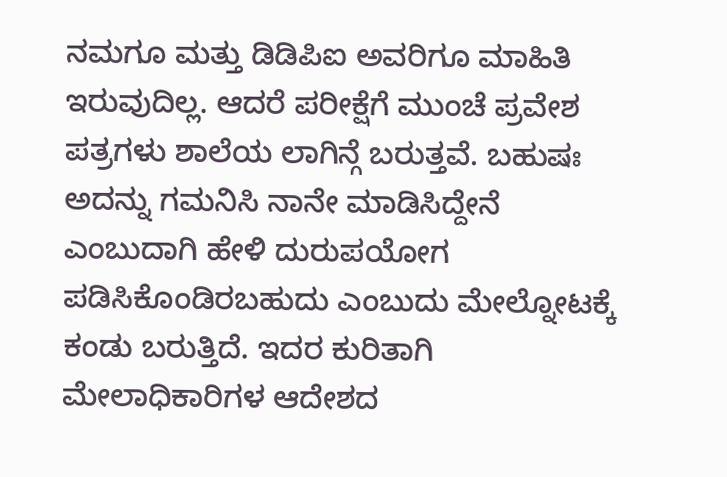ನಮಗೂ ಮತ್ತು ಡಿಡಿಪಿಐ ಅವರಿಗೂ ಮಾಹಿತಿ ಇರುವುದಿಲ್ಲ. ಆದರೆ ಪರೀಕ್ಷೆಗೆ ಮುಂಚೆ ಪ್ರವೇಶ ಪತ್ರಗಳು ಶಾಲೆಯ ಲಾಗಿನ್ಗೆ ಬರುತ್ತವೆ. ಬಹುಷಃ ಅದನ್ನು ಗಮನಿಸಿ ನಾನೇ ಮಾಡಿಸಿದ್ದೇನೆ ಎಂಬುದಾಗಿ ಹೇಳಿ ದುರುಪಯೋಗ ಪಡಿಸಿಕೊಂಡಿರಬಹುದು ಎಂಬುದು ಮೇಲ್ನೋಟಕ್ಕೆ ಕಂಡು ಬರುತ್ತಿದೆ. ಇದರ ಕುರಿತಾಗಿ ಮೇಲಾಧಿಕಾರಿಗಳ ಆದೇಶದ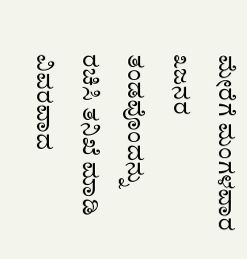ಮೇರೆಗೆ ಮಂಗಳವಾರ ೩ಜನರ ತಂಡವೊಂದನ್ನು ರಚಿಸಿ ತನಿಖೆ ಮಾಡಿ ವಿವರವಾದ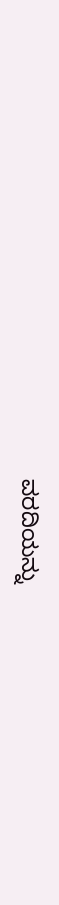ವರದಿಯನ್ನು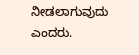ನೀಡಲಾಗುವುದು ಎಂದರು.